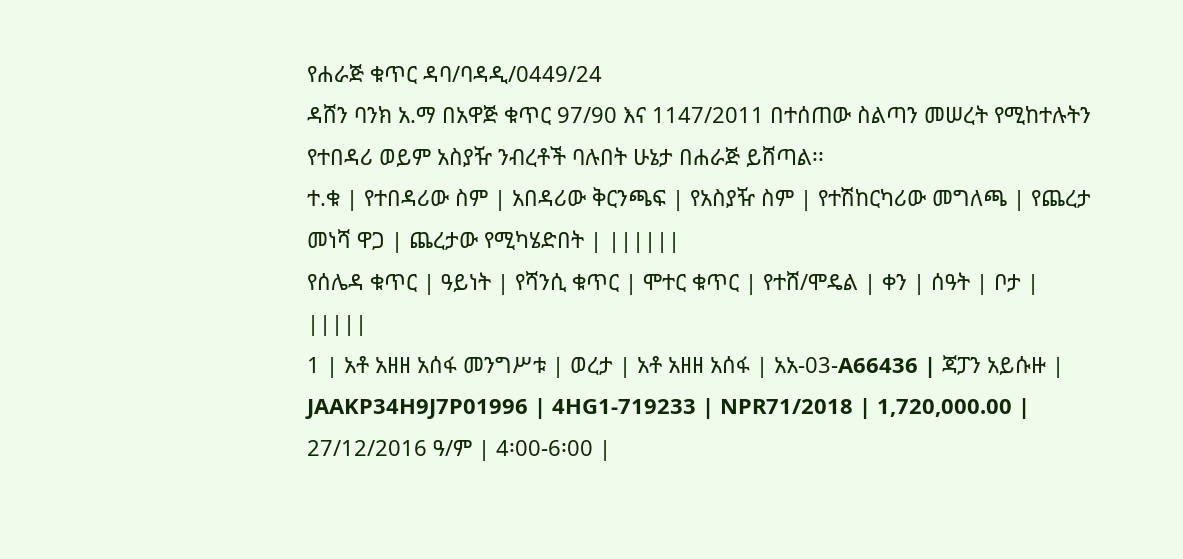የሐራጅ ቁጥር ዳባ/ባዳዲ/0449/24
ዳሸን ባንክ አ.ማ በአዋጅ ቁጥር 97/90 እና 1147/2011 በተሰጠው ስልጣን መሠረት የሚከተሉትን የተበዳሪ ወይም አስያዥ ንብረቶች ባሉበት ሁኔታ በሐራጅ ይሸጣል፡፡
ተ.ቁ | የተበዳሪው ስም | አበዳሪው ቅርንጫፍ | የአስያዥ ስም | የተሽከርካሪው መግለጫ | የጨረታ መነሻ ዋጋ | ጨረታው የሚካሄድበት | ||||||
የሰሌዳ ቁጥር | ዓይነት | የሻንሲ ቁጥር | ሞተር ቁጥር | የተሸ/ሞዴል | ቀን | ሰዓት | ቦታ | |||||
1 | አቶ አዘዘ አሰፋ መንግሥቱ | ወረታ | አቶ አዘዘ አሰፋ | አአ-03-A66436 | ጃፓን አይሱዙ | JAAKP34H9J7P01996 | 4HG1-719233 | NPR71/2018 | 1,720,000.00 | 27/12/2016 ዓ/ም | 4፡00-6፡00 |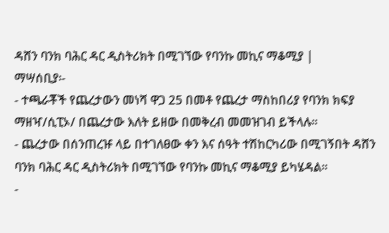ዳሸን ባንክ ባሕር ዳር ዲስትሪክት በሚገኘው የባንኩ መኪና ማቆሚያ |
ማሣሰቢያ፡-
- ተጫራቾች የጨረታውን መነሻ ዋጋ 25 በመቶ የጨረታ ማስከበሪያ የባንክ ክፍያ ማዘዣ/ሲፒኦ/ በጨረታው እለት ይዘው በመቅረብ መመዝገብ ይችላሉ፡፡
- ጨረታው በሰንጠረዡ ላይ በተገለፀው ቀን እና ሰዓት ተሽከርካሪው በሚገኝበት ዳሸን ባንክ ባሕር ዳር ዲስትሪክት በሚገኘው የባንኩ መኪና ማቆሚያ ይካሄዳል፡፡
-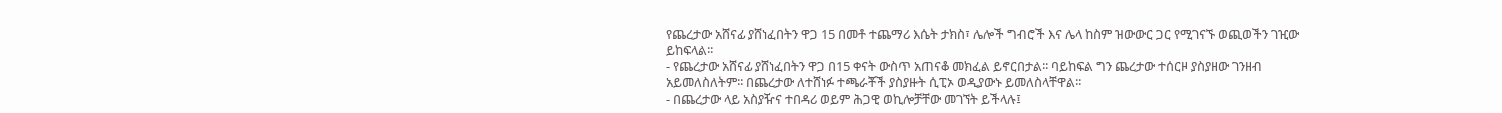የጨረታው አሸናፊ ያሸነፈበትን ዋጋ 15 በመቶ ተጨማሪ እሴት ታክስ፣ ሌሎች ግብሮች እና ሌላ ከስም ዝውውር ጋር የሚገናኙ ወጪወችን ገዢው ይከፍላል፡፡
- የጨረታው አሸናፊ ያሸነፈበትን ዋጋ በ15 ቀናት ውስጥ አጠናቆ መክፈል ይኖርበታል፡፡ ባይከፍል ግን ጨረታው ተሰርዞ ያስያዘው ገንዘብ አይመለስለትም፡፡ በጨረታው ለተሸነፉ ተጫራቾች ያስያዙት ሲፒኦ ወዲያውኑ ይመለስላቸዋል፡፡
- በጨረታው ላይ አስያዥና ተበዳሪ ወይም ሕጋዊ ወኪሎቻቸው መገኘት ይችላሉ፤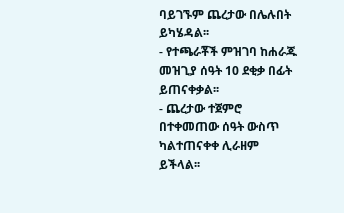ባይገኙም ጨረታው በሌሉበት ይካሄዳል፡፡
- የተጫራቾች ምዝገባ ከሐራጁ መዝጊያ ሰዓት 10 ደቂቃ በፊት ይጠናቀቃል፡፡
- ጨረታው ተጀምሮ በተቀመጠው ሰዓት ውስጥ ካልተጠናቀቀ ሊራዘም ይችላል፡፡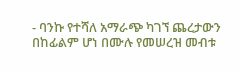- ባንኩ የተሻለ አማራጭ ካገኘ ጨረታውን በከፊልም ሆነ በሙሉ የመሠረዝ መብቱ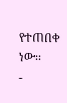የተጠበቀ ነው፡፡
-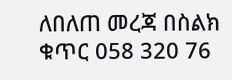ለበለጠ መረጃ በስልክ ቁጥር 058 320 76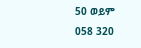50 ወይም 058 320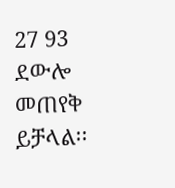27 93 ደውሎ መጠየቅ ይቻላል፡፡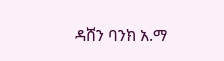ዳሸን ባንክ አ.ማ